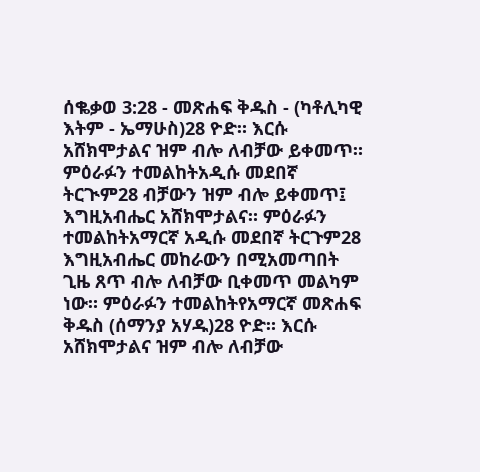ሰቈቃወ 3:28 - መጽሐፍ ቅዱስ - (ካቶሊካዊ እትም - ኤማሁስ)28 ዮድ። እርሱ አሸክሞታልና ዝም ብሎ ለብቻው ይቀመጥ። ምዕራፉን ተመልከትአዲሱ መደበኛ ትርጒም28 ብቻውን ዝም ብሎ ይቀመጥ፤ እግዚአብሔር አሸክሞታልና። ምዕራፉን ተመልከትአማርኛ አዲሱ መደበኛ ትርጉም28 እግዚአብሔር መከራውን በሚአመጣበት ጊዜ ጸጥ ብሎ ለብቻው ቢቀመጥ መልካም ነው። ምዕራፉን ተመልከትየአማርኛ መጽሐፍ ቅዱስ (ሰማንያ አሃዱ)28 ዮድ። እርሱ አሸክሞታልና ዝም ብሎ ለብቻው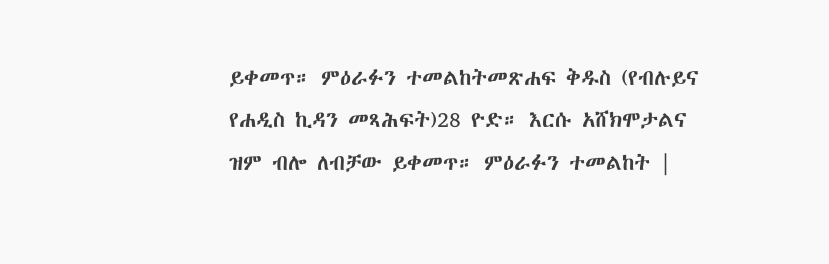ይቀመጥ። ምዕራፉን ተመልከትመጽሐፍ ቅዱስ (የብሉይና የሐዲስ ኪዳን መጻሕፍት)28 ዮድ። እርሱ አሸክሞታልና ዝም ብሎ ለብቻው ይቀመጥ። ምዕራፉን ተመልከት |